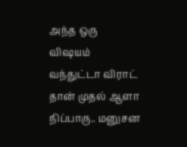அந்த ஒரு விஷயம் வந்துட்டா விராட் தான் முதல் ஆளா நிப்பாரு.. மனுசன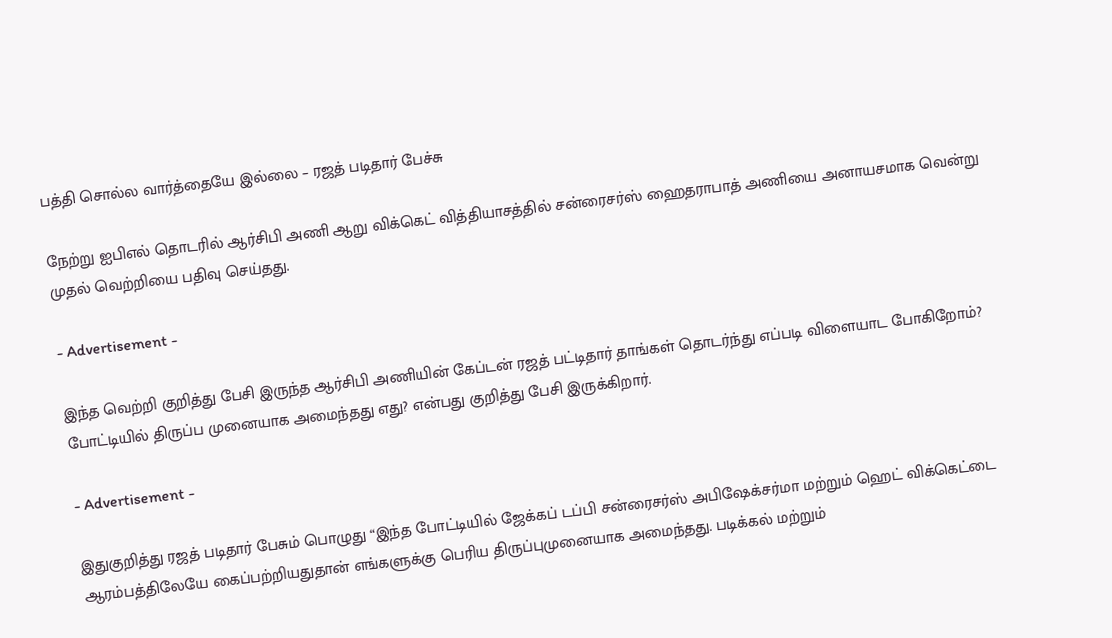பத்தி சொல்ல வார்த்தையே இல்லை – ரஜத் படிதார் பேச்சு

நேற்று ஐபிஎல் தொடரில் ஆர்சிபி அணி ஆறு விக்கெட் வித்தியாசத்தில் சன்ரைசர்ஸ் ஹைதராபாத் அணியை அனாயசமாக வென்று முதல் வெற்றியை பதிவு செய்தது.

- Advertisement -

இந்த வெற்றி குறித்து பேசி இருந்த ஆர்சிபி அணியின் கேப்டன் ரஜத் பட்டிதார் தாங்கள் தொடர்ந்து எப்படி விளையாட போகிறோம்? போட்டியில் திருப்ப முனையாக அமைந்தது எது? என்பது குறித்து பேசி இருக்கிறார்.

- Advertisement -

இதுகுறித்து ரஜத் படிதார் பேசும் பொழுது “இந்த போட்டியில் ஜேக்கப் டப்பி சன்ரைசர்ஸ் அபிஷேக்சர்மா மற்றும் ஹெட் விக்கெட்டை ஆரம்பத்திலேயே கைப்பற்றியதுதான் எங்களுக்கு பெரிய திருப்புமுனையாக அமைந்தது. படிக்கல் மற்றும்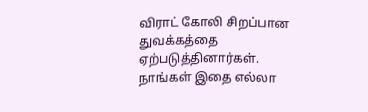விராட் கோலி சிறப்பான துவக்கத்தை ஏற்படுத்தினார்கள். நாங்கள் இதை எல்லா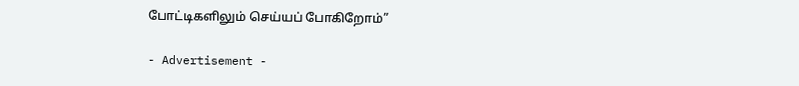போட்டிகளிலும் செய்யப் போகிறோம்”

- Advertisement -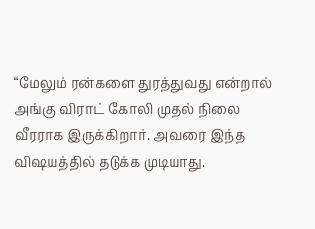“மேலும் ரன்களை துரத்துவது என்றால் அங்கு விராட் கோலி முதல் நிலை வீரராக இருக்கிறார். அவரை இந்த விஷயத்தில் தடுக்க முடியாது.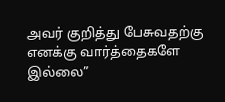அவர் குறித்து பேசுவதற்கு எனக்கு வார்த்தைகளே இல்லை”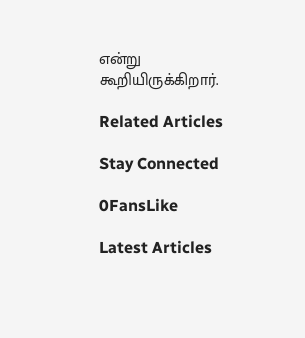என்று கூறியிருக்கிறார்.

Related Articles

Stay Connected

0FansLike

Latest Articles